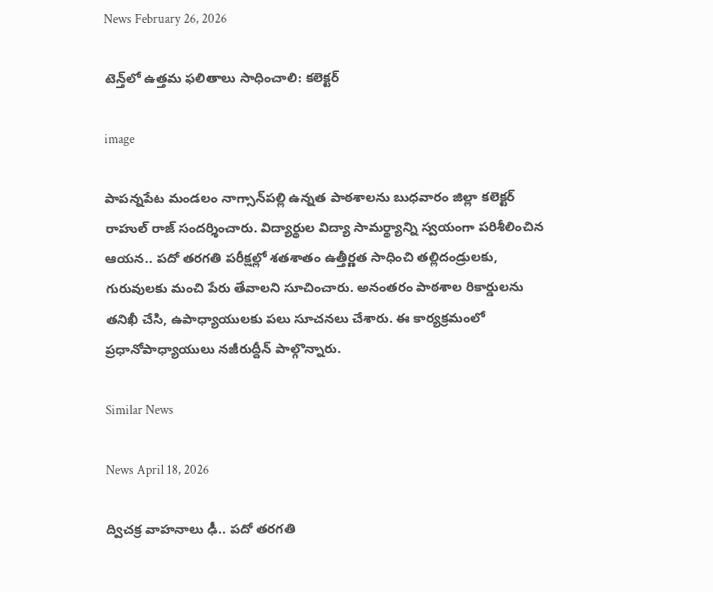News February 26, 2026

టెన్త్‌లో ఉత్తమ ఫలితాలు సాధించాలి: కలెక్టర్

image

పాపన్నపేట మండలం నాగ్సాన్‌పల్లి ఉన్నత పాఠశాలను బుధవారం జిల్లా కలెక్టర్ రాహుల్ రాజ్ సందర్శించారు. విద్యార్థుల విద్యా సామర్థ్యాన్ని స్వయంగా పరిశీలించిన ఆయన.. పదో తరగతి పరీక్షల్లో శతశాతం ఉత్తీర్ణత సాధించి తల్లిదండ్రులకు, గురువులకు మంచి పేరు తేవాలని సూచించారు. అనంతరం పాఠశాల రికార్డులను తనిఖీ చేసి, ఉపాధ్యాయులకు పలు సూచనలు చేశారు. ఈ కార్యక్రమంలో ప్రధానోపాధ్యాయులు నజీరుద్దీన్ పాల్గొన్నారు.

Similar News

News April 18, 2026

ద్విచక్ర వాహనాలు ఢీ.. పదో తరగతి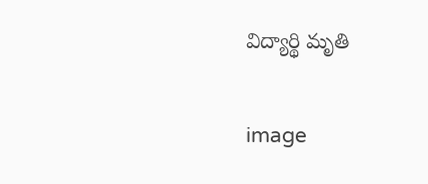విద్యార్థి మృతి

image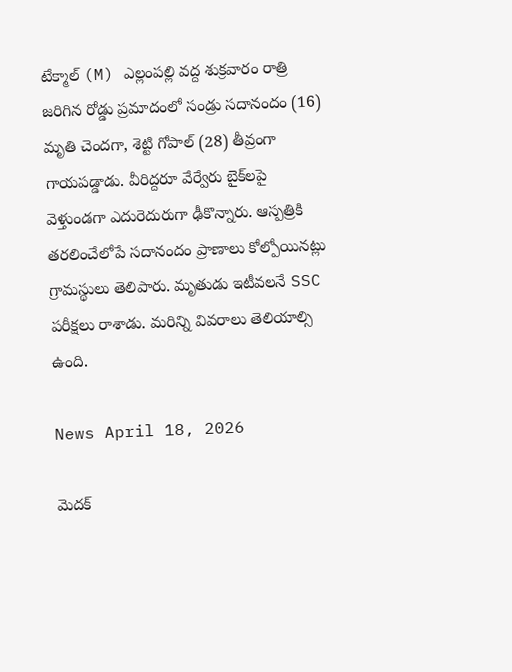టేక్మాల్ (M) ఎల్లంపల్లి వద్ద శుక్రవారం రాత్రి జరిగిన రోడ్డు ప్రమాదంలో సండ్రు సదానందం (16) మృతి చెందగా, శెట్టి గోపాల్ (28) తీవ్రంగా గాయపడ్డాడు. వీరిద్దరూ వేర్వేరు బైక్‌లపై వెళ్తుండగా ఎదురెదురుగా ఢీకొన్నారు. ఆస్పత్రికి తరలించేలోపే సదానందం ప్రాణాలు కోల్పోయినట్లు గ్రామస్థులు తెలిపారు. మృతుడు ఇటీవలనే SSC పరీక్షలు రాశాడు. మరిన్ని వివరాలు తెలియాల్సి ఉంది.

News April 18, 2026

మెదక్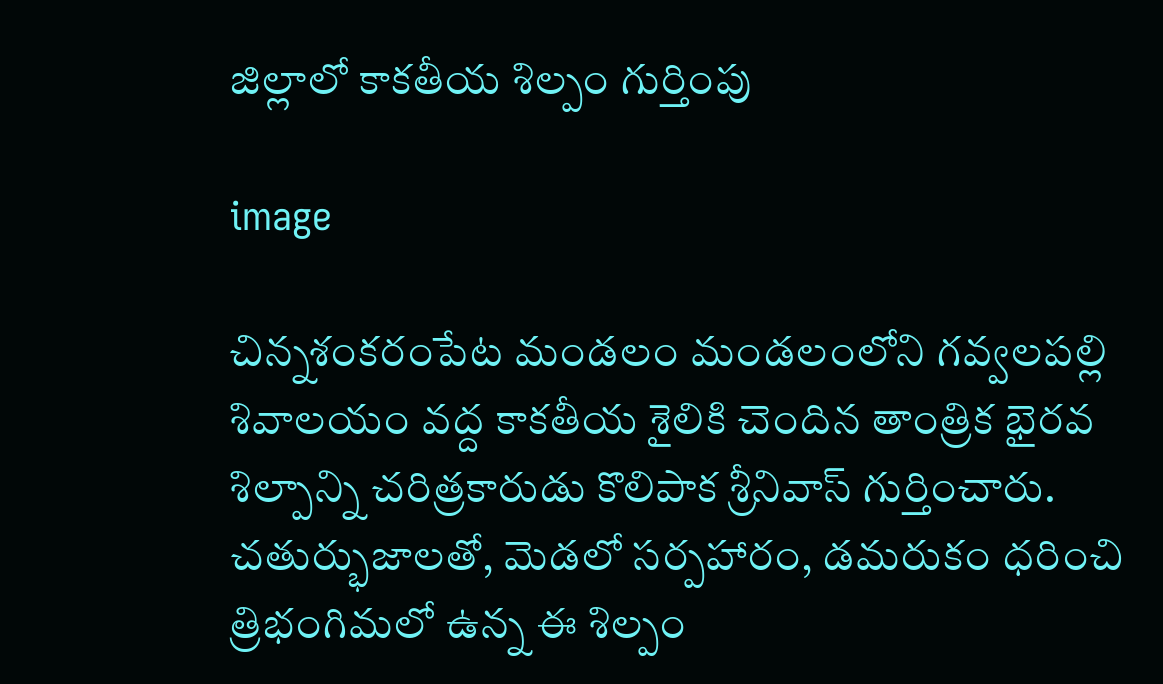జిల్లాలో కాకతీయ శిల్పం గుర్తింపు

image

చిన్నశంకరంపేట మండలం మండలంలోని గవ్వలపల్లి శివాలయం వద్ద కాకతీయ శైలికి చెందిన తాంత్రిక భైరవ శిల్పాన్ని చరిత్రకారుడు కొలిపాక శ్రీనివాస్ గుర్తించారు. చతుర్భుజాలతో, మెడలో సర్పహారం, డమరుకం ధరించి త్రిభంగిమలో ఉన్న ఈ శిల్పం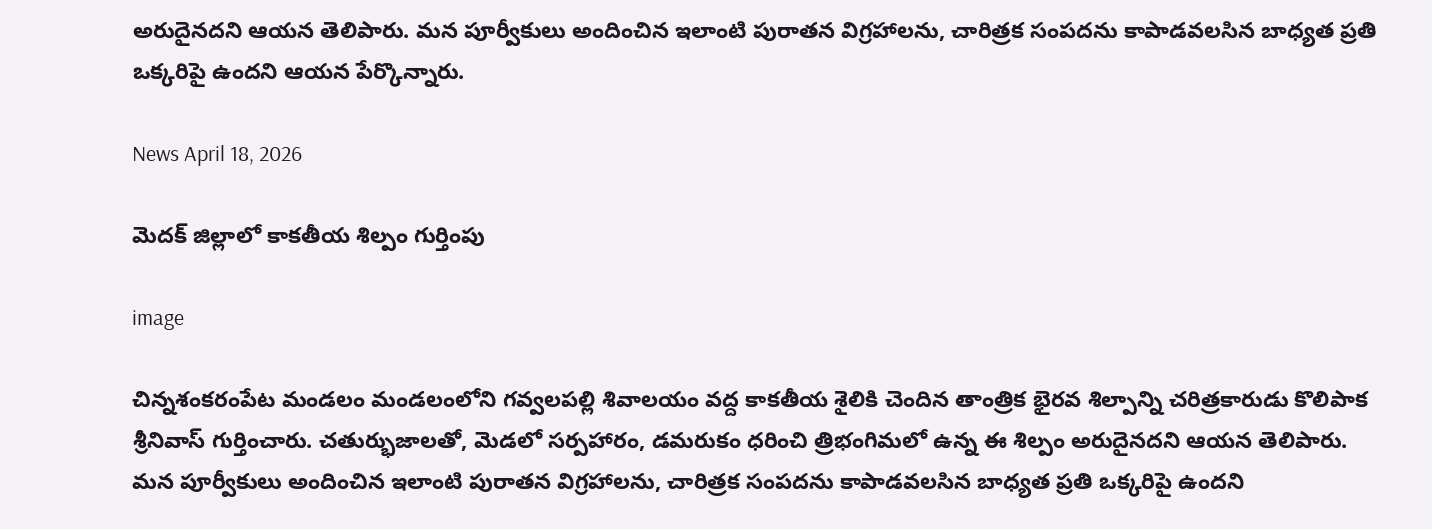అరుదైనదని ఆయన తెలిపారు. మన పూర్వీకులు అందించిన ఇలాంటి పురాతన విగ్రహాలను, చారిత్రక సంపదను కాపాడవలసిన బాధ్యత ప్రతి ఒక్కరిపై ఉందని ఆయన పేర్కొన్నారు.

News April 18, 2026

మెదక్ జిల్లాలో కాకతీయ శిల్పం గుర్తింపు

image

చిన్నశంకరంపేట మండలం మండలంలోని గవ్వలపల్లి శివాలయం వద్ద కాకతీయ శైలికి చెందిన తాంత్రిక భైరవ శిల్పాన్ని చరిత్రకారుడు కొలిపాక శ్రీనివాస్ గుర్తించారు. చతుర్భుజాలతో, మెడలో సర్పహారం, డమరుకం ధరించి త్రిభంగిమలో ఉన్న ఈ శిల్పం అరుదైనదని ఆయన తెలిపారు. మన పూర్వీకులు అందించిన ఇలాంటి పురాతన విగ్రహాలను, చారిత్రక సంపదను కాపాడవలసిన బాధ్యత ప్రతి ఒక్కరిపై ఉందని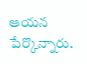ఆయన పేర్కొన్నారు.